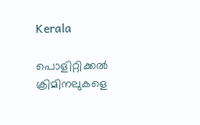Kerala

പൊളിറ്റിക്കൽ ക്രിമിനലുകളെ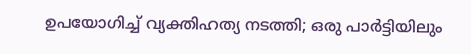ഉപയോഗിച്ച് വ്യക്തിഹത്യ നടത്തി; ഒരു പാർട്ടിയിലും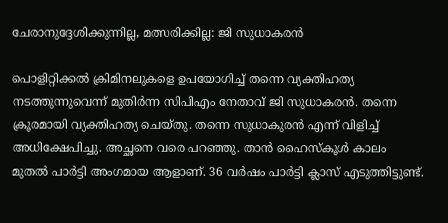ചേരാനുദ്ദേശിക്കുന്നില്ല, മത്സരിക്കില്ല: ജി സുധാകരൻ

പൊളിറ്റിക്കൽ ക്രിമിനലുകളെ ഉപയോഗിച്ച് തന്നെ വ്യക്തിഹത്യ നടത്തുന്നുവെന്ന് മുതിർന്ന സിപിഎം നേതാവ് ജി സുധാകരൻ. തന്നെ ക്രൂരമായി വ്യക്തിഹത്യ ചെയ്തു. തന്നെ സുധാകുരൻ എന്ന് വിളിച്ച് അധിക്ഷേപിച്ചു. അച്ഛനെ വരെ പറഞ്ഞു. താൻ ഹൈസ്‌കൂൾ കാലം മുതൽ പാർട്ടി അംഗമായ ആളാണ്. 36 വർഷം പാർട്ടി ക്ലാസ് എടുത്തിട്ടുണ്ട്.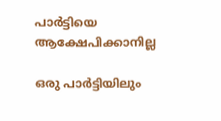പാർട്ടിയെ ആക്ഷേപിക്കാനില്ല

ഒരു പാർട്ടിയിലും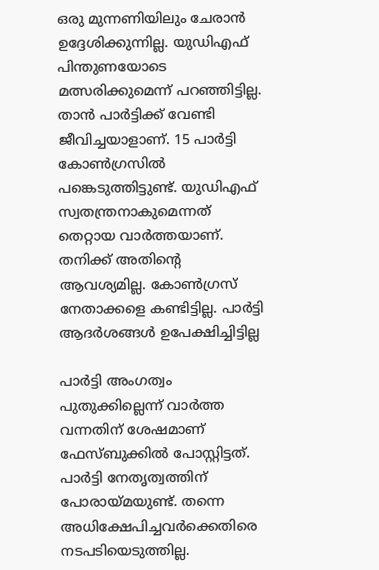ഒരു മുന്നണിയിലും ചേരാൻ ഉദ്ദേശിക്കുന്നില്ല. യുഡിഎഫ് പിന്തുണയോടെ മത്സരിക്കുമെന്ന് പറഞ്ഞിട്ടില്ല. താൻ പാർട്ടിക്ക് വേണ്ടി ജീവിച്ചയാളാണ്. 15 പാർട്ടി കോൺഗ്രസിൽ പങ്കെടുത്തിട്ടുണ്ട്. യുഡിഎഫ് സ്വതന്ത്രനാകുമെന്നത് തെറ്റായ വാർത്തയാണ്. തനിക്ക് അതിന്റെ ആവശ്യമില്ല. കോൺഗ്രസ് നേതാക്കളെ കണ്ടിട്ടില്ല. പാർട്ടി ആദർശങ്ങൾ ഉപേക്ഷിച്ചിട്ടില്ല

പാർട്ടി അംഗത്വം പുതുക്കില്ലെന്ന് വാർത്ത വന്നതിന് ശേഷമാണ് ഫേസ്ബുക്കിൽ പോസ്റ്റിട്ടത്. പാർട്ടി നേതൃത്വത്തിന് പോരായ്മയുണ്ട്. തന്നെ അധിക്ഷേപിച്ചവർക്കെതിരെ നടപടിയെടുത്തില്ല.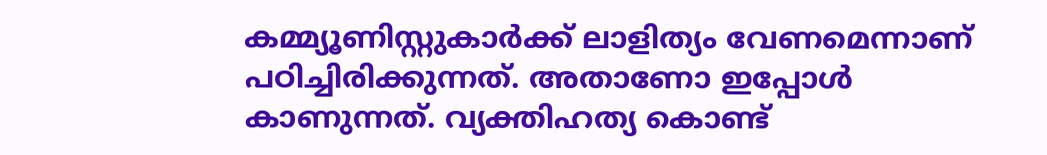കമ്മ്യൂണിസ്റ്റുകാർക്ക് ലാളിത്യം വേണമെന്നാണ് പഠിച്ചിരിക്കുന്നത്. അതാണോ ഇപ്പോൾ കാണുന്നത്. വ്യക്തിഹത്യ കൊണ്ട്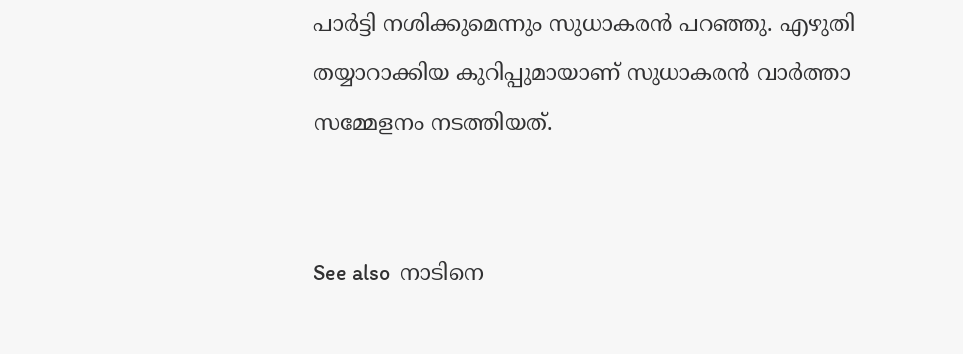പാർട്ടി നശിക്കുമെന്നും സുധാകരൻ പറഞ്ഞു. എഴുതി തയ്യാറാക്കിയ കുറിപ്പുമായാണ് സുധാകരൻ വാർത്താ സമ്മേളനം നടത്തിയത്.


See also  നാടിനെ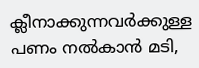ക്ലീനാക്കുന്നവർ‌ക്കുള്ള പണം നൽകാൻ മടി,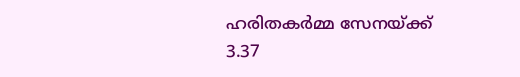ഹരിതകർമ്മ സേനയ്ക്ക് 3.37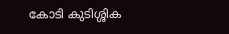കോടി കുടിശ്ശിക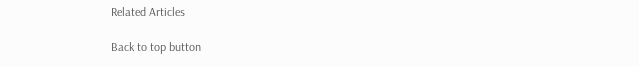Related Articles

Back to top button